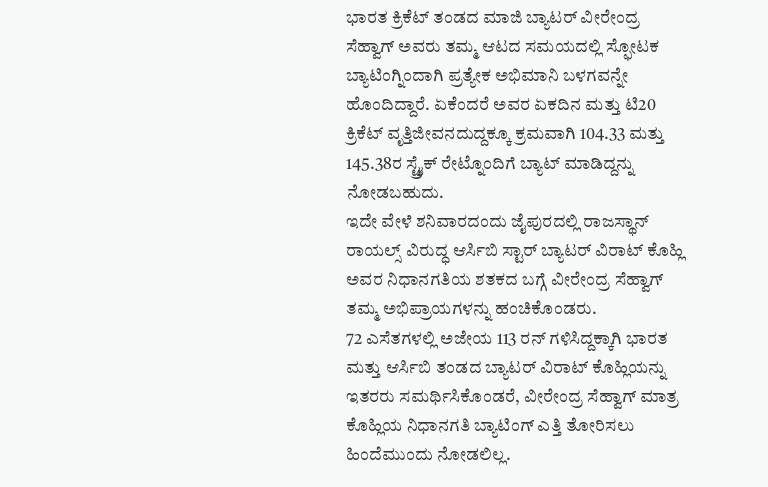ಭಾರತ ಕ್ರಿಕೆಟ್ ತಂಡದ ಮಾಜಿ ಬ್ಯಾಟರ್ ವೀರೇಂದ್ರ ಸೆಹ್ವಾಗ್ ಅವರು ತಮ್ಮ ಆಟದ ಸಮಯದಲ್ಲಿ ಸ್ಫೋಟಕ ಬ್ಯಾಟಿಂಗ್ನಿಂದಾಗಿ ಪ್ರತ್ಯೇಕ ಅಭಿಮಾನಿ ಬಳಗವನ್ನೇ ಹೊಂದಿದ್ದಾರೆ. ಏಕೆಂದರೆ ಅವರ ಏಕದಿನ ಮತ್ತು ಟಿ20 ಕ್ರಿಕೆಟ್ ವೃತ್ತಿಜೀವನದುದ್ದಕ್ಕೂ ಕ್ರಮವಾಗಿ 104.33 ಮತ್ತು 145.38ರ ಸ್ಟ್ರೈಕ್ ರೇಟ್ನೊಂದಿಗೆ ಬ್ಯಾಟ್ ಮಾಡಿದ್ದನ್ನು ನೋಡಬಹುದು.
ಇದೇ ವೇಳೆ ಶನಿವಾರದಂದು ಜೈಪುರದಲ್ಲಿ ರಾಜಸ್ಥಾನ್ ರಾಯಲ್ಸ್ ವಿರುದ್ಧ ಆರ್ಸಿಬಿ ಸ್ಟಾರ್ ಬ್ಯಾಟರ್ ವಿರಾಟ್ ಕೊಹ್ಲಿ ಅವರ ನಿಧಾನಗತಿಯ ಶತಕದ ಬಗ್ಗೆ ವೀರೇಂದ್ರ ಸೆಹ್ವಾಗ್ ತಮ್ಮ ಅಭಿಪ್ರಾಯಗಳನ್ನು ಹಂಚಿಕೊಂಡರು.
72 ಎಸೆತಗಳಲ್ಲಿ ಅಜೇಯ 113 ರನ್ ಗಳಿಸಿದ್ದಕ್ಕಾಗಿ ಭಾರತ ಮತ್ತು ಆರ್ಸಿಬಿ ತಂಡದ ಬ್ಯಾಟರ್ ವಿರಾಟ್ ಕೊಹ್ಲಿಯನ್ನು ಇತರರು ಸಮರ್ಥಿಸಿಕೊಂಡರೆ, ವೀರೇಂದ್ರ ಸೆಹ್ವಾಗ್ ಮಾತ್ರ ಕೊಹ್ಲಿಯ ನಿಧಾನಗತಿ ಬ್ಯಾಟಿಂಗ್ ಎತ್ತಿ ತೋರಿಸಲು ಹಿಂದೆಮುಂದು ನೋಡಲಿಲ್ಲ.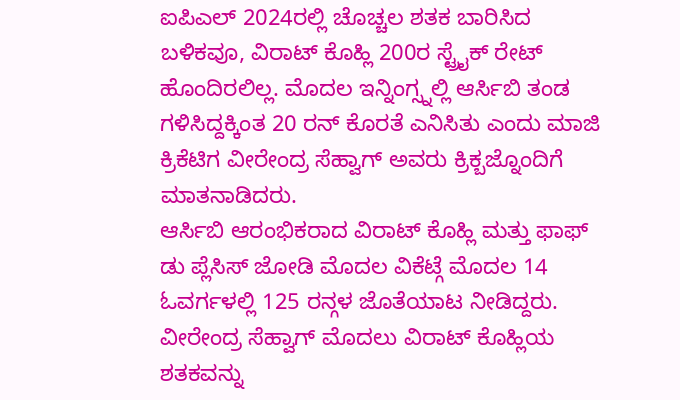ಐಪಿಎಲ್ 2024ರಲ್ಲಿ ಚೊಚ್ಚಲ ಶತಕ ಬಾರಿಸಿದ ಬಳಿಕವೂ, ವಿರಾಟ್ ಕೊಹ್ಲಿ 200ರ ಸ್ಟ್ರೈಕ್ ರೇಟ್ ಹೊಂದಿರಲಿಲ್ಲ. ಮೊದಲ ಇನ್ನಿಂಗ್ಸ್ನಲ್ಲಿ ಆರ್ಸಿಬಿ ತಂಡ ಗಳಿಸಿದ್ದಕ್ಕಿಂತ 20 ರನ್ ಕೊರತೆ ಎನಿಸಿತು ಎಂದು ಮಾಜಿ ಕ್ರಿಕೆಟಿಗ ವೀರೇಂದ್ರ ಸೆಹ್ವಾಗ್ ಅವರು ಕ್ರಿಕ್ಬಜ್ನೊಂದಿಗೆ ಮಾತನಾಡಿದರು.
ಆರ್ಸಿಬಿ ಆರಂಭಿಕರಾದ ವಿರಾಟ್ ಕೊಹ್ಲಿ ಮತ್ತು ಫಾಫ್ ಡು ಪ್ಲೆಸಿಸ್ ಜೋಡಿ ಮೊದಲ ವಿಕೆಟ್ಗೆ ಮೊದಲ 14 ಓವರ್ಗಳಲ್ಲಿ 125 ರನ್ಗಳ ಜೊತೆಯಾಟ ನೀಡಿದ್ದರು.
ವೀರೇಂದ್ರ ಸೆಹ್ವಾಗ್ ಮೊದಲು ವಿರಾಟ್ ಕೊಹ್ಲಿಯ ಶತಕವನ್ನು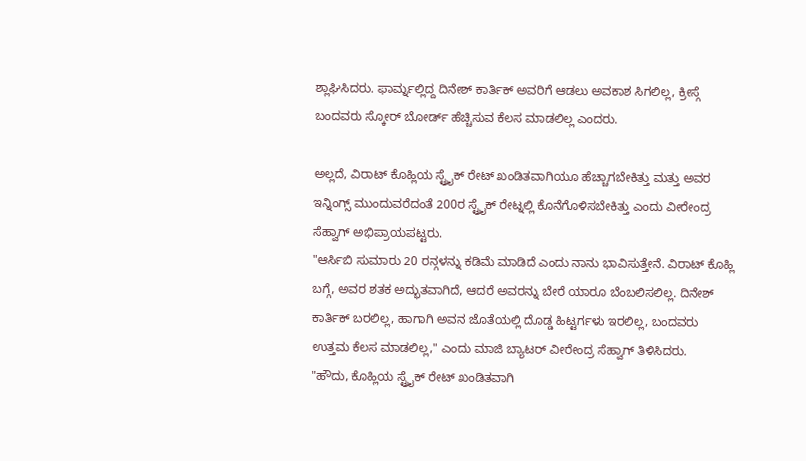ಶ್ಲಾಘಿಸಿದರು. ಫಾರ್ಮ್ನಲ್ಲಿದ್ದ ದಿನೇಶ್ ಕಾರ್ತಿಕ್ ಅವರಿಗೆ ಆಡಲು ಅವಕಾಶ ಸಿಗಲಿಲ್ಲ, ಕ್ರೀಸ್ಗೆ ಬಂದವರು ಸ್ಕೋರ್ ಬೋರ್ಡ್ ಹೆಚ್ಚಿಸುವ ಕೆಲಸ ಮಾಡಲಿಲ್ಲ ಎಂದರು.

ಅಲ್ಲದೆ, ವಿರಾಟ್ ಕೊಹ್ಲಿಯ ಸ್ಟ್ರೈಕ್ ರೇಟ್ ಖಂಡಿತವಾಗಿಯೂ ಹೆಚ್ಚಾಗಬೇಕಿತ್ತು ಮತ್ತು ಅವರ ಇನ್ನಿಂಗ್ಸ್ ಮುಂದುವರೆದಂತೆ 200ರ ಸ್ಟ್ರೈಕ್ ರೇಟ್ನಲ್ಲಿ ಕೊನೆಗೊಳಿಸಬೇಕಿತ್ತು ಎಂದು ವೀರೇಂದ್ರ ಸೆಹ್ವಾಗ್ ಅಭಿಪ್ರಾಯಪಟ್ಟರು.
"ಆರ್ಸಿಬಿ ಸುಮಾರು 20 ರನ್ಗಳನ್ನು ಕಡಿಮೆ ಮಾಡಿದೆ ಎಂದು ನಾನು ಭಾವಿಸುತ್ತೇನೆ. ವಿರಾಟ್ ಕೊಹ್ಲಿ ಬಗ್ಗೆ, ಅವರ ಶತಕ ಅದ್ಭುತವಾಗಿದೆ, ಆದರೆ ಅವರನ್ನು ಬೇರೆ ಯಾರೂ ಬೆಂಬಲಿಸಲಿಲ್ಲ. ದಿನೇಶ್ ಕಾರ್ತಿಕ್ ಬರಲಿಲ್ಲ, ಹಾಗಾಗಿ ಅವನ ಜೊತೆಯಲ್ಲಿ ದೊಡ್ಡ ಹಿಟ್ಟರ್ಗಳು ಇರಲಿಲ್ಲ, ಬಂದವರು ಉತ್ತಮ ಕೆಲಸ ಮಾಡಲಿಲ್ಲ," ಎಂದು ಮಾಜಿ ಬ್ಯಾಟರ್ ವೀರೇಂದ್ರ ಸೆಹ್ವಾಗ್ ತಿಳಿಸಿದರು.
"ಹೌದು, ಕೊಹ್ಲಿಯ ಸ್ಟ್ರೈಕ್ ರೇಟ್ ಖಂಡಿತವಾಗಿ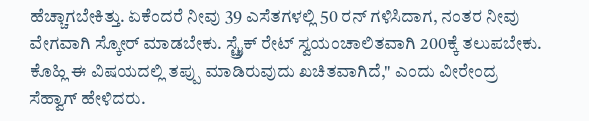ಹೆಚ್ಚಾಗಬೇಕಿತ್ತು. ಏಕೆಂದರೆ ನೀವು 39 ಎಸೆತಗಳಲ್ಲಿ 50 ರನ್ ಗಳಿಸಿದಾಗ, ನಂತರ ನೀವು ವೇಗವಾಗಿ ಸ್ಕೋರ್ ಮಾಡಬೇಕು. ಸ್ಟ್ರೈಕ್ ರೇಟ್ ಸ್ವಯಂಚಾಲಿತವಾಗಿ 200ಕ್ಕೆ ತಲುಪಬೇಕು. ಕೊಹ್ಲಿ ಈ ವಿಷಯದಲ್ಲಿ ತಪ್ಪು ಮಾಡಿರುವುದು ಖಚಿತವಾಗಿದೆ," ಎಂದು ವೀರೇಂದ್ರ ಸೆಹ್ವಾಗ್ ಹೇಳಿದರು.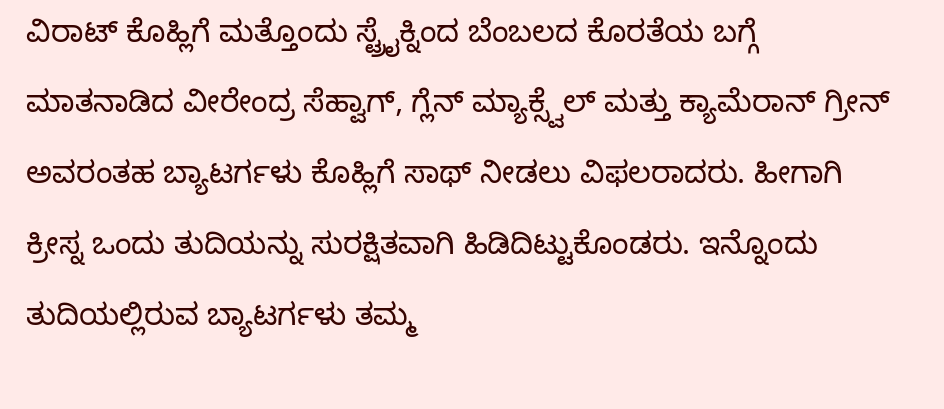ವಿರಾಟ್ ಕೊಹ್ಲಿಗೆ ಮತ್ತೊಂದು ಸ್ಟ್ರೈಕ್ನಿಂದ ಬೆಂಬಲದ ಕೊರತೆಯ ಬಗ್ಗೆ ಮಾತನಾಡಿದ ವೀರೇಂದ್ರ ಸೆಹ್ವಾಗ್, ಗ್ಲೆನ್ ಮ್ಯಾಕ್ಸ್ವೆಲ್ ಮತ್ತು ಕ್ಯಾಮೆರಾನ್ ಗ್ರೀನ್ ಅವರಂತಹ ಬ್ಯಾಟರ್ಗಳು ಕೊಹ್ಲಿಗೆ ಸಾಥ್ ನೀಡಲು ವಿಫಲರಾದರು. ಹೀಗಾಗಿ ಕ್ರೀಸ್ನ ಒಂದು ತುದಿಯನ್ನು ಸುರಕ್ಷಿತವಾಗಿ ಹಿಡಿದಿಟ್ಟುಕೊಂಡರು. ಇನ್ನೊಂದು ತುದಿಯಲ್ಲಿರುವ ಬ್ಯಾಟರ್ಗಳು ತಮ್ಮ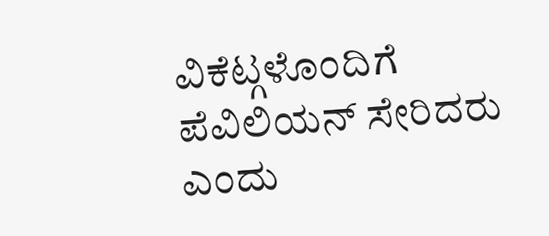ವಿಕೆಟ್ಗಳೊಂದಿಗೆ ಪೆವಿಲಿಯನ್ ಸೇರಿದರು ಎಂದು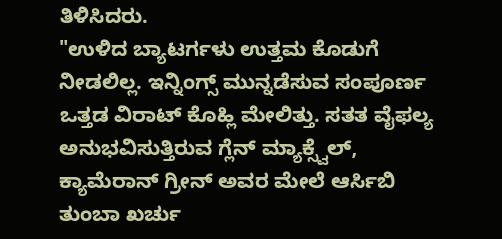ತಿಳಿಸಿದರು.
"ಉಳಿದ ಬ್ಯಾಟರ್ಗಳು ಉತ್ತಮ ಕೊಡುಗೆ ನೀಡಲಿಲ್ಲ. ಇನ್ನಿಂಗ್ಸ್ ಮುನ್ನಡೆಸುವ ಸಂಪೂರ್ಣ ಒತ್ತಡ ವಿರಾಟ್ ಕೊಹ್ಲಿ ಮೇಲಿತ್ತು. ಸತತ ವೈಫಲ್ಯ ಅನುಭವಿಸುತ್ತಿರುವ ಗ್ಲೆನ್ ಮ್ಯಾಕ್ಸ್ವೆಲ್, ಕ್ಯಾಮೆರಾನ್ ಗ್ರೀನ್ ಅವರ ಮೇಲೆ ಆರ್ಸಿಬಿ ತುಂಬಾ ಖರ್ಚು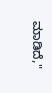ಮಾಡಿದೆ,"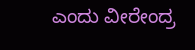ಎಂದು ವೀರೇಂದ್ರ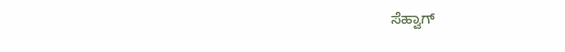ಸೆಹ್ವಾಗ್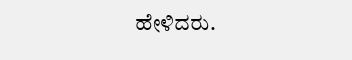ಹೇಳಿದರು.